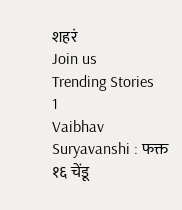शहरं
Join us
Trending Stories
1
Vaibhav Suryavanshi : फक्त १६ चेंडू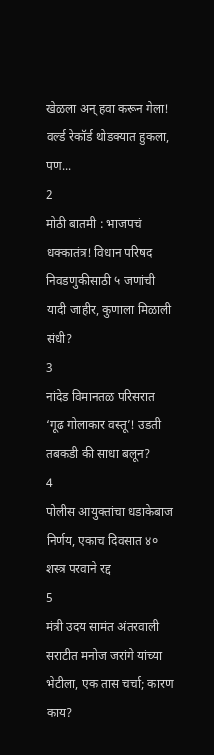खेळला अन् हवा करून गेला! वर्ल्ड रेकॉर्ड थोडक्यात हुकला, पण...
2
मोठी बातमी : भाजपचं धक्कातंत्र! विधान परिषद निवडणुकीसाठी ५ जणांची यादी जाहीर, कुणाला मिळाली संधी?
3
नांदेड विमानतळ परिसरात ‘गूढ गोलाकार वस्तू’! उडती तबकडी की साधा बलून?
4
पोलीस आयुक्तांचा धडाकेबाज निर्णय, एकाच दिवसात ४० शस्त्र परवाने रद्द
5
मंत्री उदय सामंत अंतरवाली सराटीत मनोज जरांगे यांच्या भेटीला, एक तास चर्चा; कारण काय?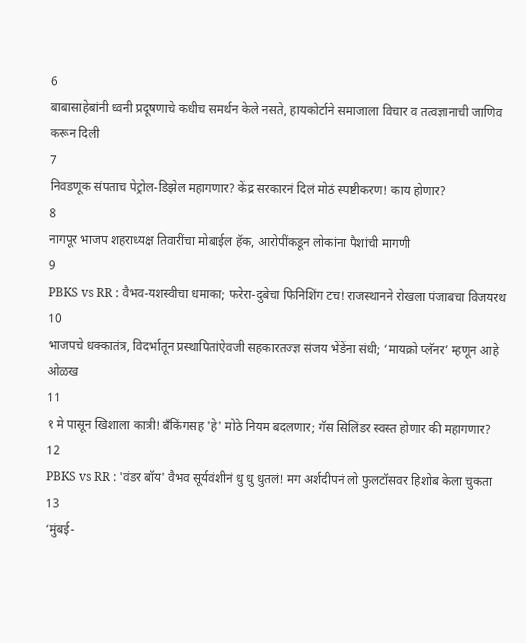6
बाबासाहेबांनी ध्वनी प्रदूषणाचे कधीच समर्थन केले नसते, हायकोर्टाने समाजाला विचार व तत्वज्ञानाची जाणिव करून दिली
7
निवडणूक संपताच पेट्रोल-डिझेल महागणार? केंद्र सरकारनं दिलं मोठं स्पष्टीकरण! काय होणार?
8
नागपूर भाजप शहराध्यक्ष तिवारींचा मोबाईल हॅक, आरोपींकडून लोकांना पैशांची मागणी
9
PBKS vs RR : वैभव-यशस्वीचा धमाका; फरेरा-दुबेचा फिनिशिंग टच! राजस्थानने रोखला पंजाबचा विजयरथ
10
भाजपचे धक्कातंत्र, विदर्भातून प्रस्थापितांऐवजी सहकारतज्ज्ञ संजय भेंडेंना संधी; ‘मायक्रो प्लॅनर’ म्हणून आहे ओळख
11
१ मे पासून खिशाला कात्री! बँकिंगसह 'हे' मोठे नियम बदलणार; गॅस सिलिंडर स्वस्त होणार की महागणार?
12
PBKS vs RR : 'वंडर बॉय' वैभव सूर्यवंशीनं धु धु धुतलं! मग अर्शदीपनं लो फुलटॉसवर हिशोब केला चुकता
13
‘मुंबई-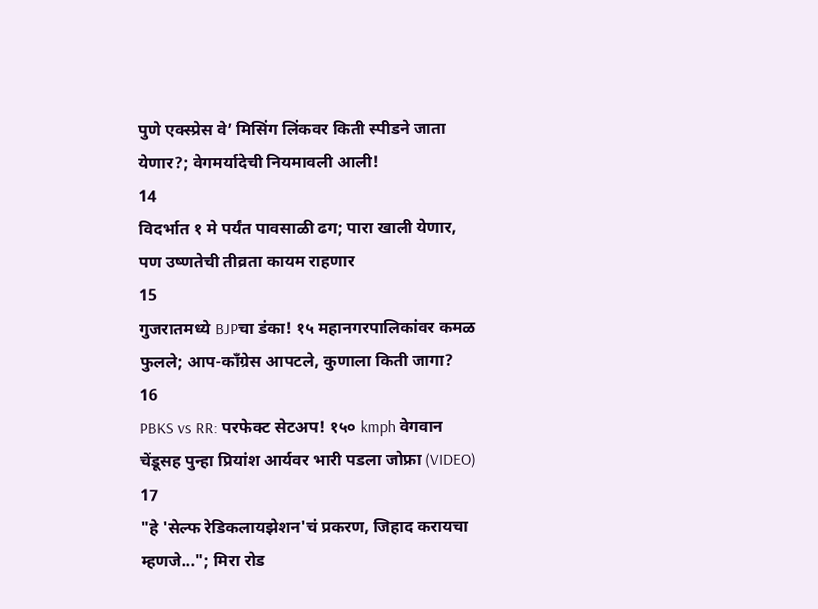पुणे एक्स्प्रेस वे’ मिसिंग लिंकवर किती स्पीडने जाता येणार?; वेगमर्यादेची नियमावली आली!
14
विदर्भात १ मे पर्यंत पावसाळी ढग; पारा खाली येणार, पण उष्णतेची तीव्रता कायम राहणार
15
गुजरातमध्ये BJPचा डंका! १५ महानगरपालिकांवर कमळ फुलले; आप-काँग्रेस आपटले, कुणाला किती जागा?
16
PBKS vs RR: परफेक्ट सेटअप! १५० kmph वेगवान चेंडूसह पुन्हा प्रियांश आर्यवर भारी पडला जोफ्रा (VIDEO)
17
"हे 'सेल्फ रेडिकलायझेशन'चं प्रकरण, जिहाद करायचा म्हणजे..."; मिरा रोड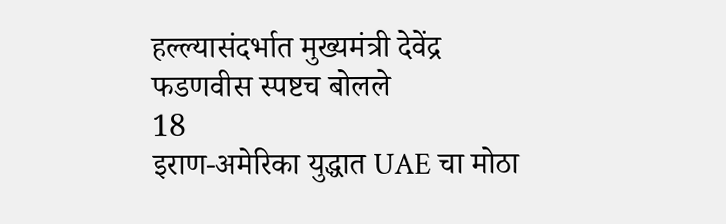हल्ल्यासंदर्भात मुख्यमंत्री देवेंद्र फडणवीस स्पष्टच बोलले
18
इराण-अमेरिका युद्धात UAE चा मोठा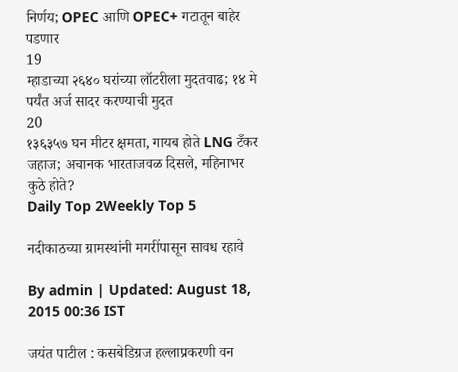निर्णय; OPEC आणि OPEC+ गटातून बाहेर पडणार
19
म्हाडाच्या २६४० घरांच्या लॉटरीला मुदतवाढ; १४ मे पर्यंत अर्ज सादर करण्याची मुदत
20
१३६३५७ घन मीटर क्षमता, गायब होते LNG टँकर जहाज; अचानक भारताजवळ दिसले, महिनाभर कुठे होते?
Daily Top 2Weekly Top 5

नदीकाठच्या ग्रामस्थांनी मगरींपासून सावध रहावे

By admin | Updated: August 18, 2015 00:36 IST

जयंत पाटील : कसबेडिग्रज हल्लाप्रकरणी वन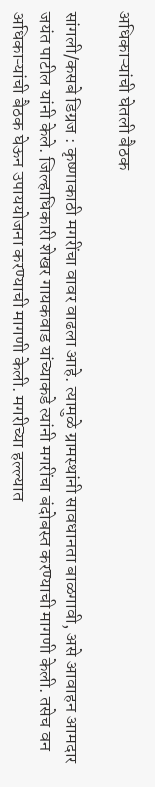अधिकाऱ्यांची घेतली बैठक

सांगली/कसबे डिग्रज : कृष्णाकाठी मगरींचा वावर वाढला आहे. त्यामुळे ग्रामस्थांनी सावधानता बाळगावी, असे आवाहन आमदार जयंत पाटील यांनी केले. जिल्हाधिकारी शेखर गायकवाड यांच्याकडे त्यांनी मगरींचा बंदोबस्त करण्याची मागणी केली. तसेच वन अधिकाऱ्यांची बैठक घेऊन उपाययोजना करण्याची मागणी केली. मगरीच्या हल्ल्यात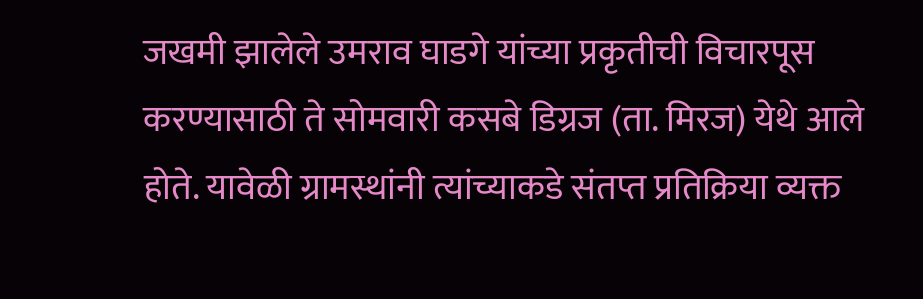जखमी झालेले उमराव घाडगे यांच्या प्रकृतीची विचारपूस करण्यासाठी ते सोमवारी कसबे डिग्रज (ता. मिरज) येथे आले होते. यावेळी ग्रामस्थांनी त्यांच्याकडे संतप्त प्रतिक्रिया व्यक्त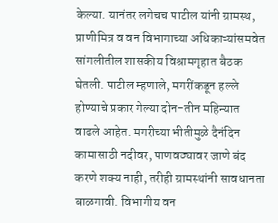केल्या. यानंतर लगेचच पाटील यांनी ग्रामस्थ, प्राणीमित्र व वन विभागाच्या अधिकाऱ्यांसमवेत सांगलीतील शासकीय विश्रामगृहात बैठक घेतली. पाटील म्हणाले, मगरींकडून हल्ले होण्याचे प्रकार गेल्या दोन-तीन महिन्यात वाढले आहेत. मगरीच्या भीतीमुळे दैनंदिन कामासाठी नदीवर, पाणवठ्यावर जाणे बंद करणे शक्य नाही, तरीही ग्रामस्थांनी सावधानता बाळगावी. विभागीय वन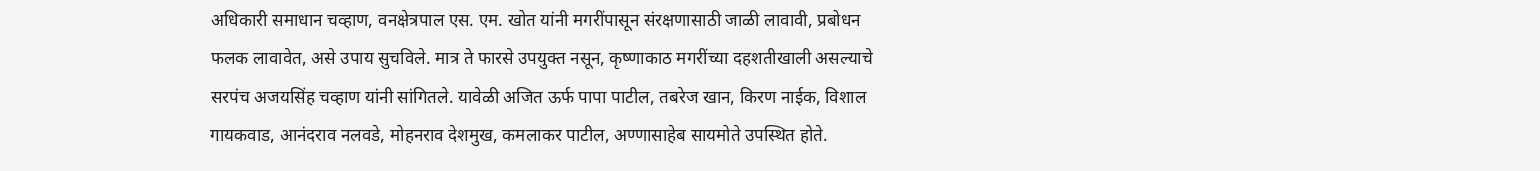अधिकारी समाधान चव्हाण, वनक्षेत्रपाल एस. एम. खोत यांनी मगरींपासून संरक्षणासाठी जाळी लावावी, प्रबोधन फलक लावावेत, असे उपाय सुचविले. मात्र ते फारसे उपयुक्त नसून, कृष्णाकाठ मगरींच्या दहशतीखाली असल्याचे सरपंच अजयसिंह चव्हाण यांनी सांगितले. यावेळी अजित ऊर्फ पापा पाटील, तबरेज खान, किरण नाईक, विशाल गायकवाड, आनंदराव नलवडे, मोहनराव देशमुख, कमलाकर पाटील, अण्णासाहेब सायमोते उपस्थित होते.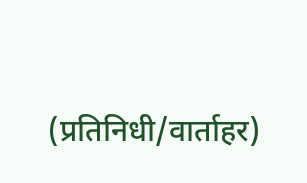(प्रतिनिधी/वार्ताहर)